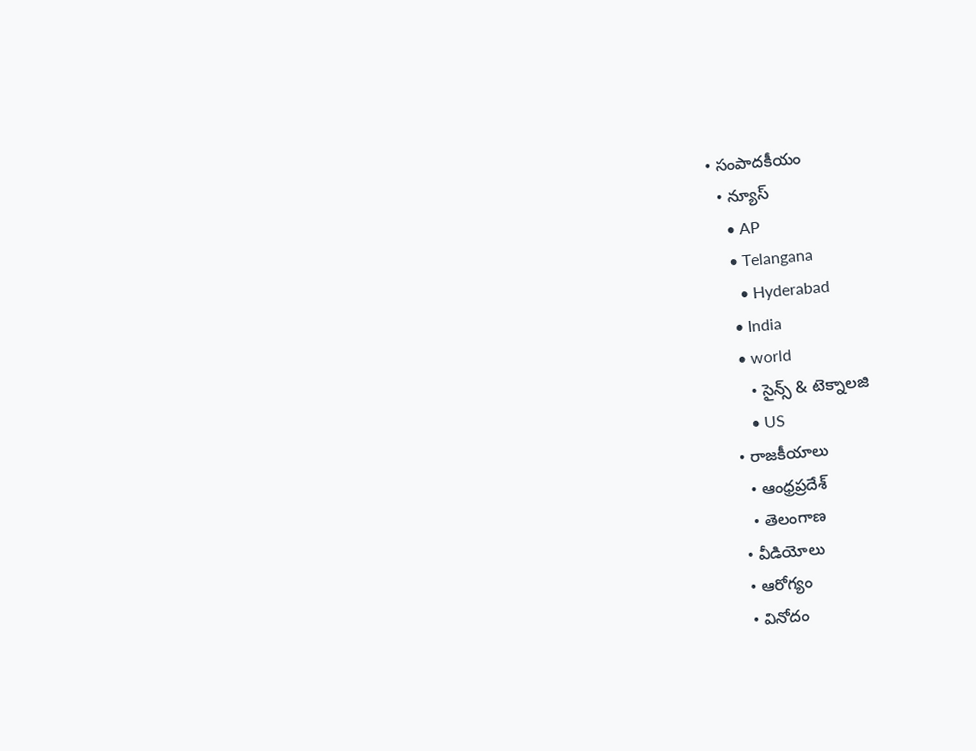• సంపాదకీయం
  • న్యూస్
    • AP
    • Telangana
      • Hyderabad
    • India
    • world
      • సైన్స్ & టెక్నాలజి
      • US
  • రాజకీయాలు
    • ఆంధ్రప్రదేశ్
    • తెలంగాణ
  • వీడియోలు
  • ఆరోగ్యం
  • వినోదం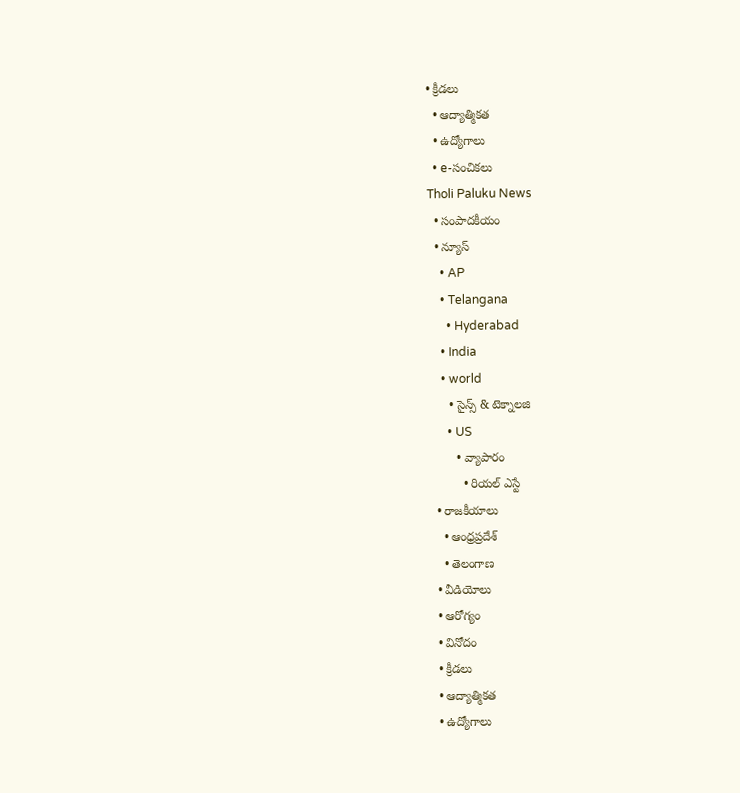• క్రీడలు
  • ఆద్యాత్మికత
  • ఉద్యోగాలు
  • e-సంచికలు
Tholi Paluku News
  • సంపాదకీయం
  • న్యూస్
    • AP
    • Telangana
      • Hyderabad
    • India
    • world
      • సైన్స్ & టెక్నాలజి
      • US
        • వ్యాపారం
          • రియల్ ఎస్టే
  • రాజకీయాలు
    • ఆంధ్రప్రదేశ్
    • తెలంగాణ
  • వీడియోలు
  • ఆరోగ్యం
  • వినోదం
  • క్రీడలు
  • ఆద్యాత్మికత
  • ఉద్యోగాలు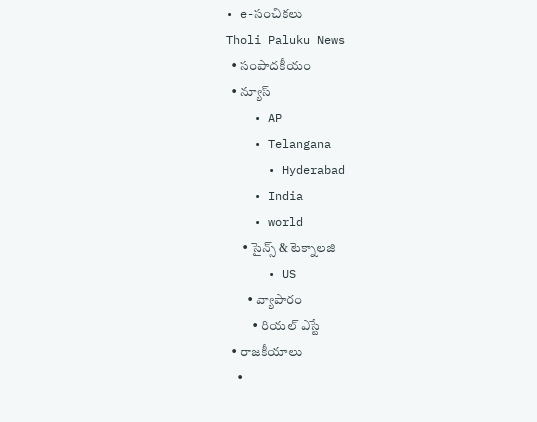• e-సంచికలు
Tholi Paluku News
  • సంపాదకీయం
  • న్యూస్
    • AP
    • Telangana
      • Hyderabad
    • India
    • world
      • సైన్స్ & టెక్నాలజి
      • US
        • వ్యాపారం
          • రియల్ ఎస్టే
  • రాజకీయాలు
    •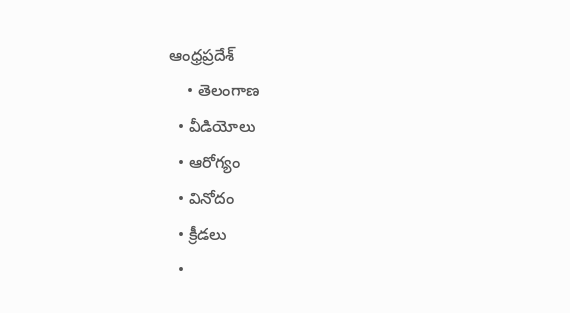ఆంధ్రప్రదేశ్
    • తెలంగాణ
  • వీడియోలు
  • ఆరోగ్యం
  • వినోదం
  • క్రీడలు
  •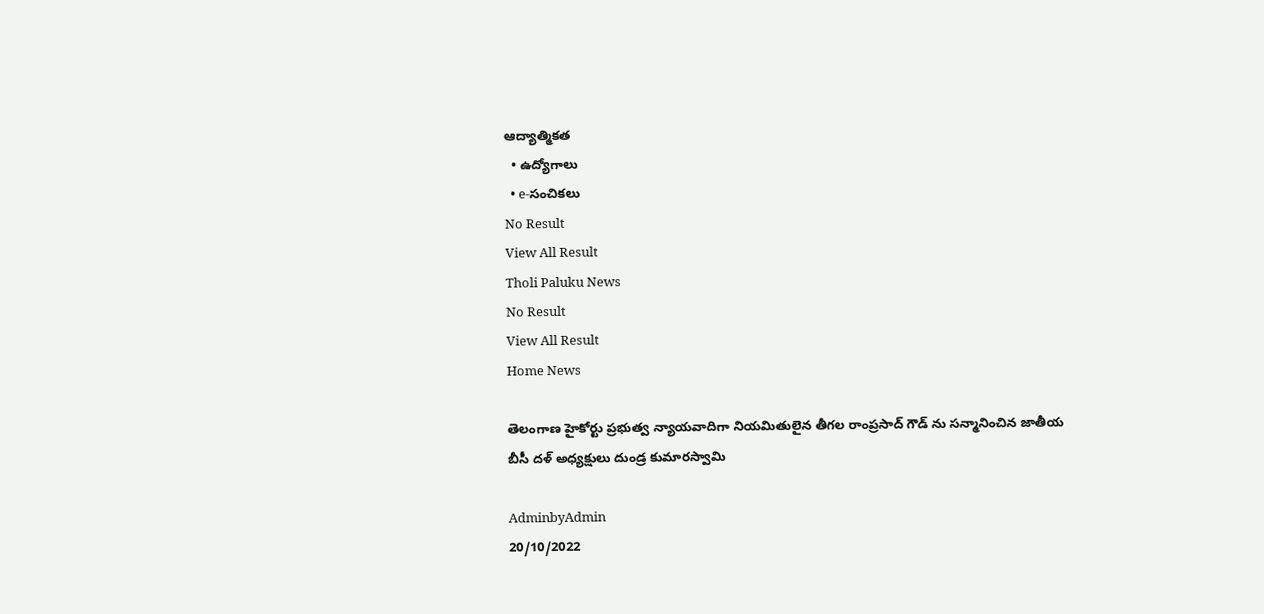ఆద్యాత్మికత
  • ఉద్యోగాలు
  • e-సంచికలు
No Result
View All Result
Tholi Paluku News
No Result
View All Result
Home News

తెలంగాణ హైకోర్టు ప్రభుత్వ న్యాయవాదిగా నియమితులైన తీగల రాంప్రసాద్ గౌడ్ ను సన్మానించిన జాతీయ బీసీ దళ్ అధ్యక్షులు దుండ్ర కుమారస్వామి

AdminbyAdmin
20/10/2022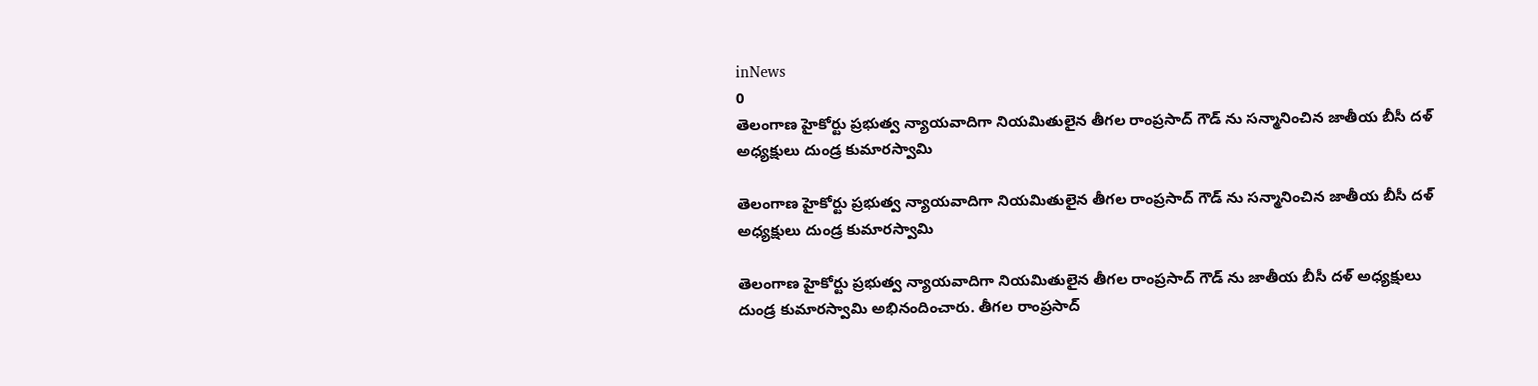inNews
0
తెలంగాణ హైకోర్టు ప్రభుత్వ న్యాయవాదిగా నియమితులైన తీగల రాంప్రసాద్ గౌడ్ ను సన్మానించిన జాతీయ బీసీ దళ్ అధ్యక్షులు దుండ్ర కుమారస్వామి

తెలంగాణ హైకోర్టు ప్రభుత్వ న్యాయవాదిగా నియమితులైన తీగల రాంప్రసాద్ గౌడ్ ను సన్మానించిన జాతీయ బీసీ దళ్ అధ్యక్షులు దుండ్ర కుమారస్వామి

తెలంగాణ హైకోర్టు ప్రభుత్వ న్యాయవాదిగా నియమితులైన తీగల రాంప్రసాద్ గౌడ్ ను జాతీయ బీసీ దళ్ అధ్యక్షులు దుండ్ర కుమారస్వామి అభినందించారు. తీగల రాంప్రసాద్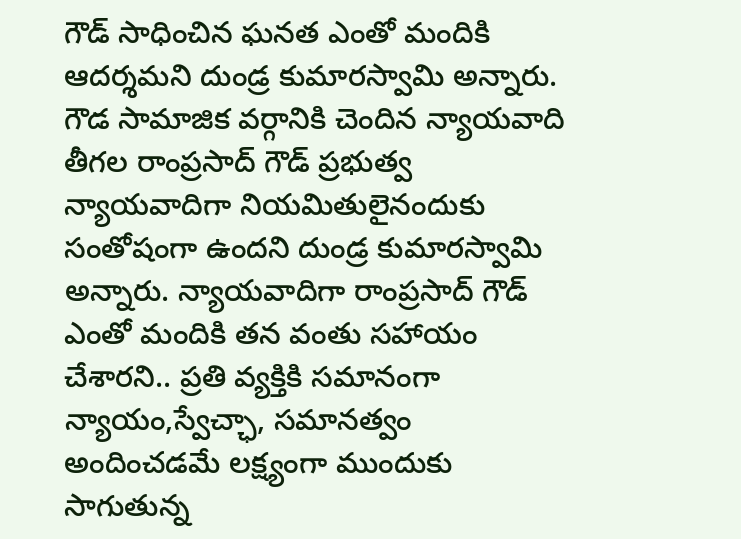గౌడ్ సాధించిన ఘనత ఎంతో మందికి ఆదర్శమని దుండ్ర కుమారస్వామి అన్నారు. గౌడ సామాజిక వర్గానికి చెందిన న్యాయవాది తీగల రాంప్రసాద్ గౌడ్ ప్రభుత్వ న్యాయవాదిగా నియమితులైనందుకు సంతోషంగా ఉందని దుండ్ర కుమారస్వామి అన్నారు. న్యాయవాదిగా రాంప్రసాద్ గౌడ్ ఎంతో మందికి తన వంతు సహాయం చేశారని.. ప్రతి వ్యక్తికి సమానంగా న్యాయం,స్వేచ్ఛా, సమానత్వం అందించడమే లక్ష్యంగా ముందుకు సాగుతున్న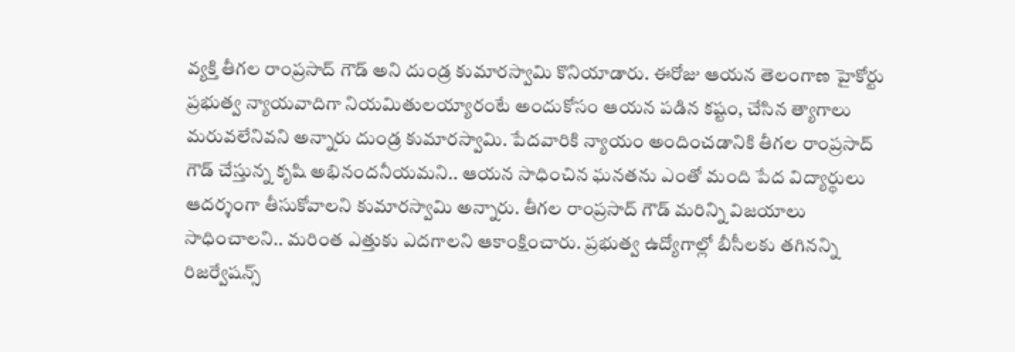వ్యక్తి తీగల రాంప్రసాద్ గౌడ్ అని దుండ్ర కుమారస్వామి కొనియాడారు. ఈరోజు ఆయన తెలంగాణ హైకోర్టు ప్రభుత్వ న్యాయవాదిగా నియమితులయ్యారంటే అందుకోసం ఆయన పడిన కష్టం, చేసిన త్యాగాలు మరువలేనివని అన్నారు దుండ్ర కుమారస్వామి. పేదవారికి న్యాయం అందించడానికి తీగల రాంప్రసాద్ గౌడ్ చేస్తున్న కృషి అభినందనీయమని.. ఆయన సాధించిన ఘనతను ఎంతో మంది పేద విద్యార్థులు ఆదర్శంగా తీసుకోవాలని కుమారస్వామి అన్నారు. తీగల రాంప్రసాద్ గౌడ్ మరిన్ని విజయాలు సాధించాలని.. మరింత ఎత్తుకు ఎదగాలని ఆకాంక్షించారు. ప్రభుత్వ ఉద్యోగాల్లో బీసీలకు తగినన్ని రిజర్వేషన్స్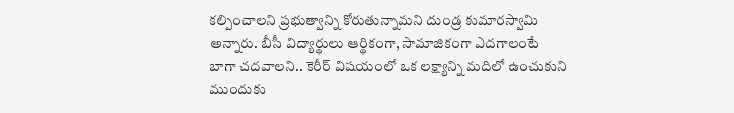కల్పించాలని ప్రభుత్వాన్ని కోరుతున్నామని దుండ్ర కుమారస్వామి అన్నారు. బీసీ విద్యార్థులు ఆర్థికంగా, సామాజికంగా ఎదగాలంటే బాగా చదవాలని.. కెరీర్ విషయంలో ఒక లక్ష్యాన్ని మదిలో ఉంచుకుని ముందుకు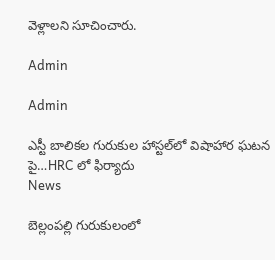వెళ్లాలని సూచించారు.

Admin

Admin

ఎస్టీ బాలికల గురుకుల హాస్టల్‌లో విషాహార ఘటన పై…HRC లో ఫిర్యాదు
News

బెల్లంపల్లి గురుకులంలో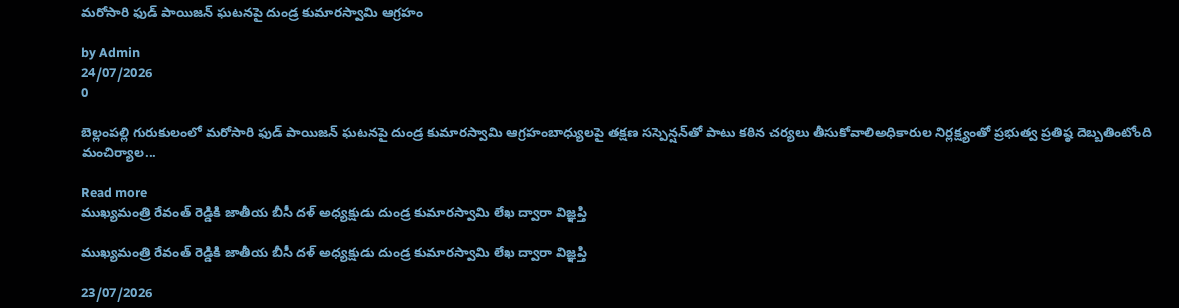మరోసారి ఫుడ్ పాయిజన్ ఘటనపై దుండ్ర కుమారస్వామి ఆగ్రహం

by Admin
24/07/2026
0

బెల్లంపల్లి గురుకులంలో మరోసారి ఫుడ్ పాయిజన్ ఘటనపై దుండ్ర కుమారస్వామి ఆగ్రహంబాధ్యులపై తక్షణ సస్పెన్షన్‌తో పాటు కఠిన చర్యలు తీసుకోవాలిఅధికారుల నిర్లక్ష్యంతో ప్రభుత్వ ప్రతిష్ఠ దెబ్బతింటోంది మంచిర్యాల...

Read more
ముఖ్యమంత్రి రేవంత్ రెడ్డికి జాతీయ బీసీ దళ్ అధ్యక్షుడు దుండ్ర కుమారస్వామి లేఖ ద్వారా విజ్ఞప్తి

ముఖ్యమంత్రి రేవంత్ రెడ్డికి జాతీయ బీసీ దళ్ అధ్యక్షుడు దుండ్ర కుమారస్వామి లేఖ ద్వారా విజ్ఞప్తి

23/07/2026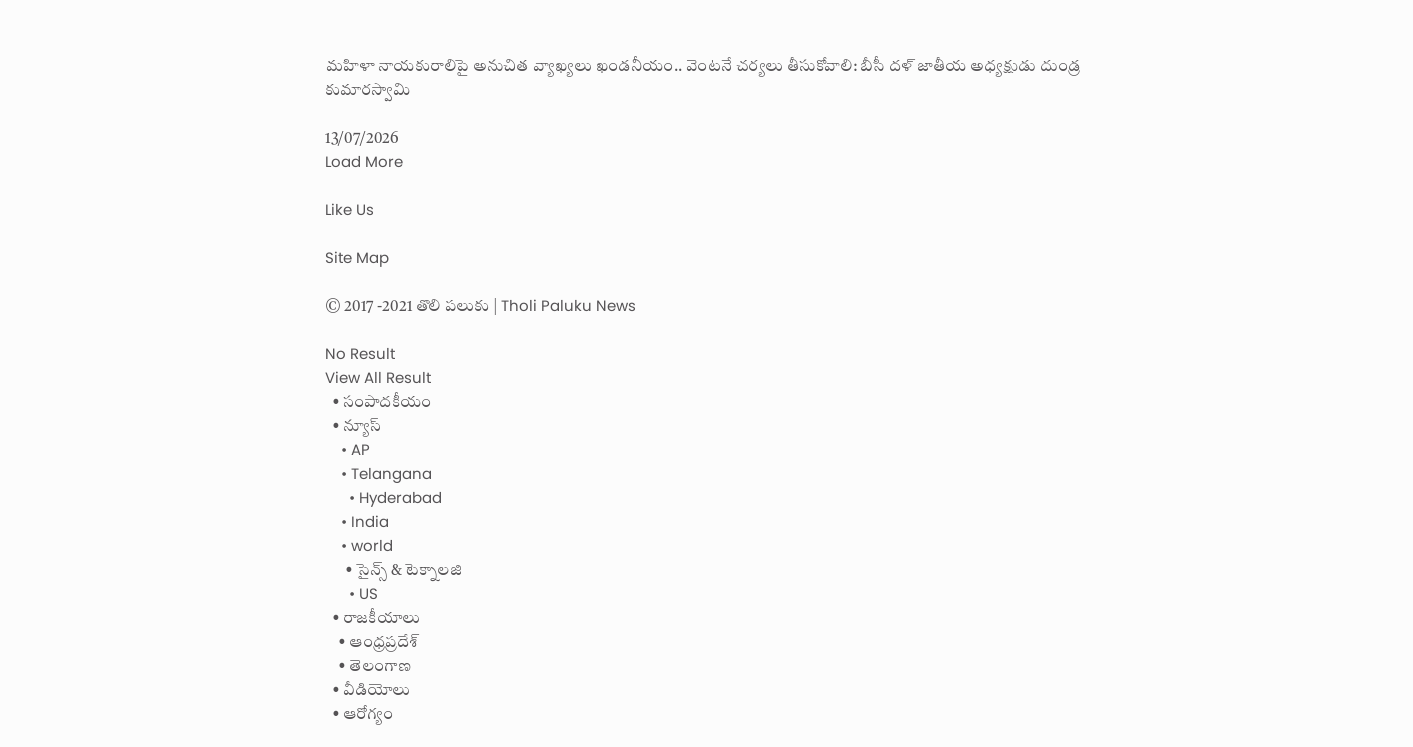మహిళా నాయకురాలిపై అనుచిత వ్యాఖ్యలు ఖండనీయం.. వెంటనే చర్యలు తీసుకోవాలి: బీసీ దళ్ జాతీయ అధ్యక్షుడు దుండ్ర కుమారస్వామి

13/07/2026
Load More

Like Us

Site Map

© 2017 -2021 తొలి పలుకు | Tholi Paluku News

No Result
View All Result
  • సంపాదకీయం
  • న్యూస్
    • AP
    • Telangana
      • Hyderabad
    • India
    • world
      • సైన్స్ & టెక్నాలజి
      • US
  • రాజకీయాలు
    • ఆంధ్రప్రదేశ్
    • తెలంగాణ
  • వీడియోలు
  • ఆరోగ్యం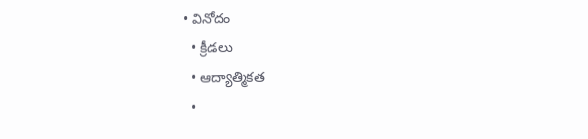• వినోదం
  • క్రీడలు
  • ఆద్యాత్మికత
  •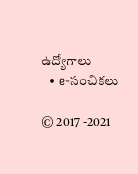ఉద్యోగాలు
  • e-సంచికలు

© 2017 -2021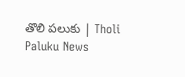తొలి పలుకు | Tholi Paluku News